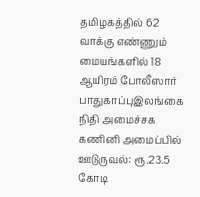தமிழகத்தில் 62 வாக்கு எண்ணும் மையங்களில் 18 ஆயிரம் போலீஸார் பாதுகாப்புஇலங்கை நிதி அமைச்சக கணினி அமைப்பில் ஊடுருவல்: ரூ.23.5 கோடி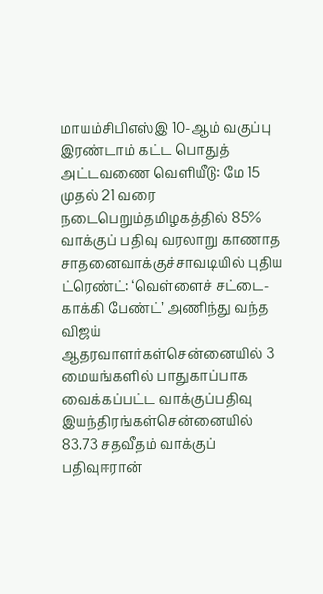மாயம்சிபிஎஸ்இ 10-ஆம் வகுப்பு இரண்டாம் கட்ட பொதுத் அட்டவணை வெளியீடு: மே 15 முதல் 21 வரை நடைபெறும்தமிழகத்தில் 85% வாக்குப் பதிவு வரலாறு காணாத சாதனைவாக்குச்சாவடியில் புதிய ட்ரெண்ட்: ‘வெள்ளைச் சட்டை- காக்கி பேண்ட்’ அணிந்து வந்த விஜய் ஆதரவாளர்கள்சென்னையில் 3 மையங்களில் பாதுகாப்பாக வைக்கப்பட்ட வாக்குப்பதிவு இயந்திரங்கள்சென்னையில் 83.73 சதவீதம் வாக்குப் பதிவுஈரான்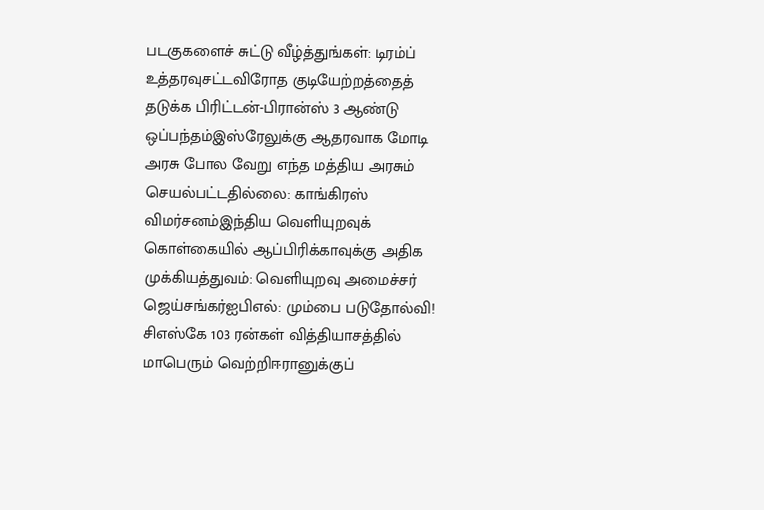படகுகளைச் சுட்டு வீழ்த்துங்கள்: டிரம்ப் உத்தரவுசட்டவிரோத குடியேற்றத்தைத் தடுக்க பிரிட்டன்-பிரான்ஸ் 3 ஆண்டு ஒப்பந்தம்இஸ்ரேலுக்கு ஆதரவாக மோடி அரசு போல வேறு எந்த மத்திய அரசும் செயல்பட்டதில்லை: காங்கிரஸ் விமர்சனம்இந்திய வெளியுறவுக் கொள்கையில் ஆப்பிரிக்காவுக்கு அதிக முக்கியத்துவம்: வெளியுறவு அமைச்சர் ஜெய்சங்கர்ஐபிஎல்: மும்பை படுதோல்வி! சிஎஸ்கே 103 ரன்கள் வித்தியாசத்தில் மாபெரும் வெற்றிஈரானுக்குப்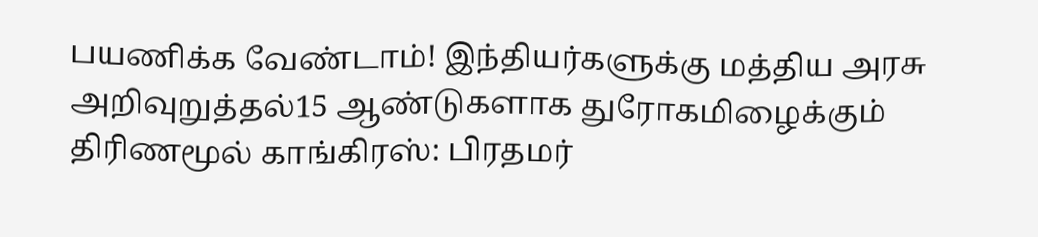பயணிக்க வேண்டாம்! இந்தியர்களுக்கு மத்திய அரசு அறிவுறுத்தல்15 ஆண்டுகளாக துரோகமிழைக்கும் திரிணமூல் காங்கிரஸ்: பிரதமர்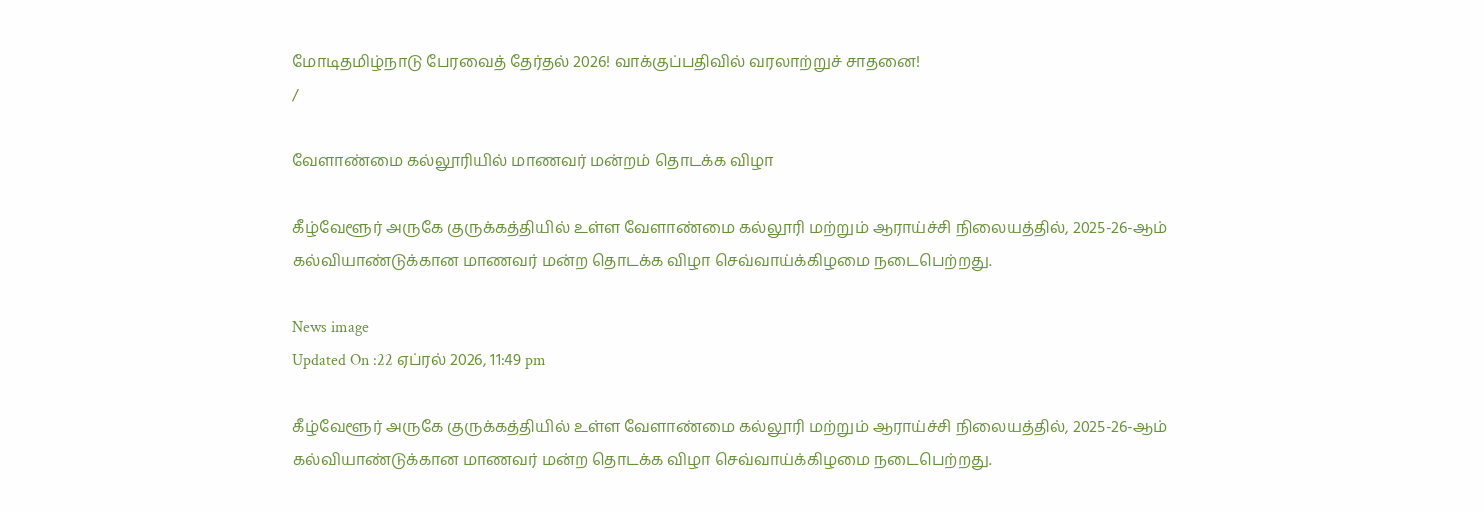மோடிதமிழ்நாடு பேரவைத் தேர்தல் 2026! வாக்குப்பதிவில் வரலாற்றுச் சாதனை!
/

வேளாண்மை கல்லூரியில் மாணவர் மன்றம் தொடக்க விழா

கீழ்வேளூர் அருகே குருக்கத்தியில் உள்ள வேளாண்மை கல்லூரி மற்றும் ஆராய்ச்சி நிலையத்தில், 2025-26-ஆம் கல்வியாண்டுக்கான மாணவர் மன்ற தொடக்க விழா செவ்வாய்க்கிழமை நடைபெற்றது.

News image
Updated On :22 ஏப்ரல் 2026, 11:49 pm

கீழ்வேளூர் அருகே குருக்கத்தியில் உள்ள வேளாண்மை கல்லூரி மற்றும் ஆராய்ச்சி நிலையத்தில், 2025-26-ஆம் கல்வியாண்டுக்கான மாணவர் மன்ற தொடக்க விழா செவ்வாய்க்கிழமை நடைபெற்றது.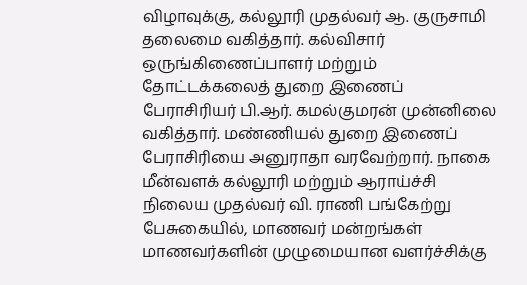விழாவுக்கு, கல்லூரி முதல்வர் ஆ. குருசாமி தலைமை வகித்தார். கல்விசார் ஒருங்கிணைப்பாளர் மற்றும் தோட்டக்கலைத் துறை இணைப் பேராசிரியர் பி.ஆர். கமல்குமரன் முன்னிலை வகித்தார். மண்ணியல் துறை இணைப் பேராசிரியை அனுராதா வரவேற்றார். நாகை மீன்வளக் கல்லூரி மற்றும் ஆராய்ச்சி நிலைய முதல்வர் வி. ராணி பங்கேற்று பேசுகையில், மாணவர் மன்றங்கள் மாணவர்களின் முழுமையான வளர்ச்சிக்கு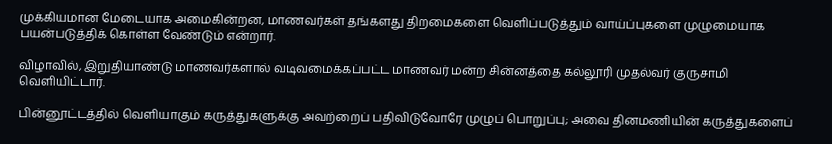முக்கியமான மேடையாக அமைகின்றன, மாணவர்கள் தங்களது திறமைகளை வெளிப்படுத்தும் வாய்ப்புகளை முழுமையாக பயன்படுத்திக் கொள்ள வேண்டும் என்றார்.

விழாவில், இறுதியாண்டு மாணவர்களால் வடிவமைக்கப்பட்ட மாணவர் மன்ற சின்னத்தை கல்லூரி முதல்வர் குருசாமி வெளியிட்டார்.

பின்னூட்டத்தில் வெளியாகும் கருத்துகளுக்கு அவற்றைப் பதிவிடுவோரே முழுப் பொறுப்பு; அவை தினமணியின் கருத்துகளைப்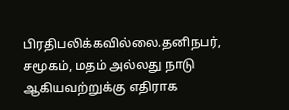பிரதிபலிக்கவில்லை.தனிநபர், சமூகம், மதம் அல்லது நாடு ஆகியவற்றுக்கு எதிராக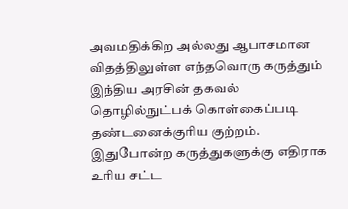அவமதிக்கிற அல்லது ஆபாசமான விதத்திலுள்ள எந்தவொரு கருத்தும் இந்திய அரசின் தகவல் தொழில்நுட்பக் கொள்கைப்படி தண்டனைக்குரிய குற்றம். இதுபோன்ற கருத்துகளுக்கு எதிராக உரிய சட்ட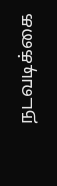நடவடிக்கை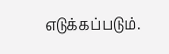எடுக்கப்படும்.